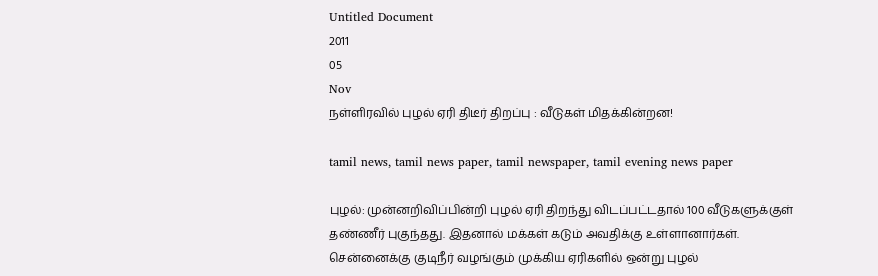Untitled Document
2011
05
Nov
நள்ளிரவில் புழல் ஏரி திடீர் திறப்பு : வீடுகள் மிதக்கின்றன!

tamil news, tamil news paper, tamil newspaper, tamil evening news paper

புழல்: முன்னறிவிப்பின்றி புழல் ஏரி திறந்து விடப்பட்டதால் 100 வீடுகளுக்குள் தண்ணீர் புகுந்தது. இதனால் மக்கள் கடும் அவதிக்கு உள்ளானார்கள்.
சென்னைக்கு குடிநீர் வழங்கும் முக்கிய ஏரிகளில் ஒன்று புழல்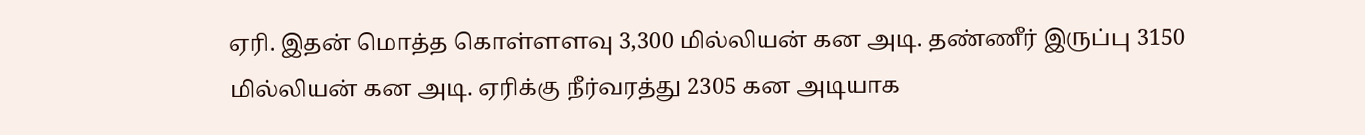ஏரி. இதன் மொத்த கொள்ளளவு 3,300 மில்லியன் கன அடி. தண்ணீர் இருப்பு 3150 மில்லியன் கன அடி. ஏரிக்கு நீர்வரத்து 2305 கன அடியாக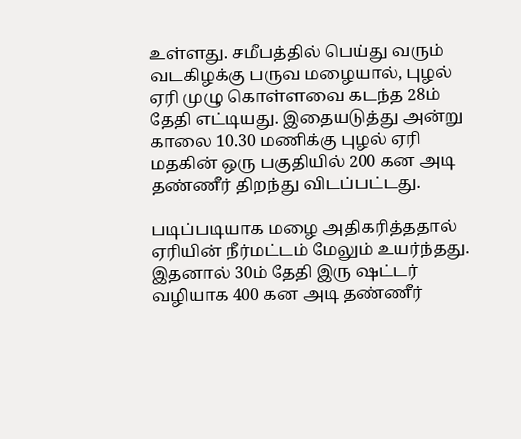உள்ளது. சமீபத்தில் பெய்து வரும் வடகிழக்கு பருவ மழையால், புழல் ஏரி முழு கொள்ளவை கடந்த 28ம் தேதி எட்டியது. இதையடுத்து அன்று காலை 10.30 மணிக்கு புழல் ஏரி மதகின் ஒரு பகுதியில் 200 கன அடி தண்ணீர் திறந்து விடப்பட்டது.

படிப்படியாக மழை அதிகரித்ததால் ஏரியின் நீர்மட்டம் மேலும் உயர்ந்தது. இதனால் 30ம் தேதி இரு ஷட்டர் வழியாக 400 கன அடி தண்ணீர்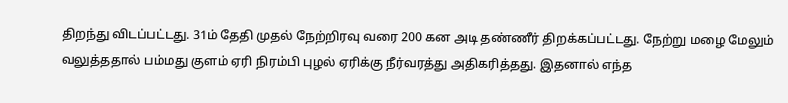திறந்து விடப்பட்டது. 31ம் தேதி முதல் நேற்றிரவு வரை 200 கன அடி தண்ணீர் திறக்கப்பட்டது. நேற்று மழை மேலும் வலுத்ததால் பம்மது குளம் ஏரி நிரம்பி புழல் ஏரிக்கு நீர்வரத்து அதிகரித்தது. இதனால் எந்த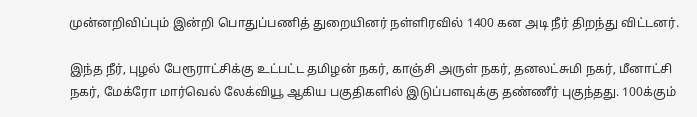முன்னறிவிப்பும் இன்றி பொதுப்பணித் துறையினர் நள்ளிரவில் 1400 கன அடி நீர் திறந்து விட்டனர்.

இந்த நீர், புழல் பேரூராட்சிக்கு உட்பட்ட தமிழன் நகர், காஞ்சி அருள் நகர், தனலட்சுமி நகர், மீனாட்சி நகர், மேக்ரோ மார்வெல் லேக்வியூ ஆகிய பகுதிகளில் இடுப்பளவுக்கு தண்ணீர் புகுந்தது. 100க்கும்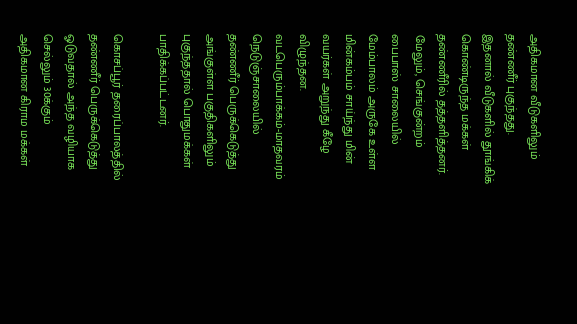அதிகமான வீடுகளிலும் தண்ணீர் புகுந்தது. இதனால் வீடுகளில் தூங்கிக் கொண்டிருந்த மக்கள் தண்ணீரில் தத்தளித்தனர். மேலும், செங்குன்றம் பைபாஸ் சாலையில் மேம்பாலம் அருகே உள்ள மின்கம்பம் சாய்ந்து மின் வயர்கள் அறுந்து கீழே விழுந்தன. வடபெரும்பாக்கம்-மாதவரம் நெடுஞ்சாலையில் தண்ணீர் பெருக்கெடுத்து அங்குள்ள பகுதிகளிலும் புகுந்ததால் பொதுமக்கள் பாதிக்கப்பட்டனர்.

கொசப்பூர் தரைப்பாலத்தில் தண்ணீர் பெருக்கெடுத்து ஓடுவதால் அந்த வழியாக செல்லும் 30க்கும் அதிகமான கிராம மக்கள்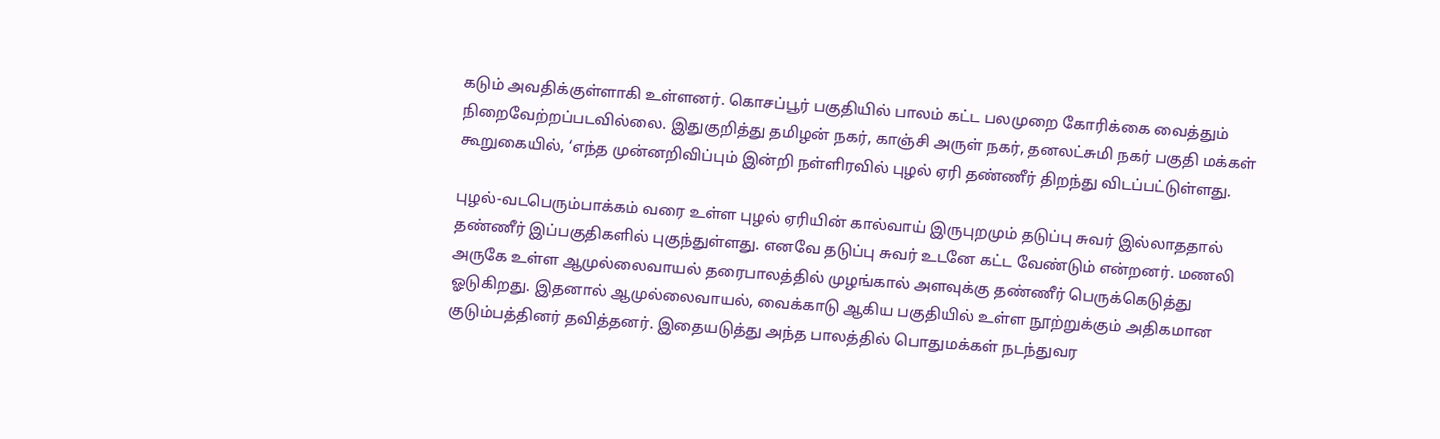கடும் அவதிக்குள்ளாகி உள்ளனர். கொசப்பூர் பகுதியில் பாலம் கட்ட பலமுறை கோரிக்கை வைத்தும் நிறைவேற்றப்படவில்லை. இதுகுறித்து தமிழன் நகர், காஞ்சி அருள் நகர், தனலட்சுமி நகர் பகுதி மக்கள் கூறுகையில், ‘எந்த முன்னறிவிப்பும் இன்றி நள்ளிரவில் புழல் ஏரி தண்ணீர் திறந்து விடப்பட்டுள்ளது.

புழல்-வடபெரும்பாக்கம் வரை உள்ள புழல் ஏரியின் கால்வாய் இருபுறமும் தடுப்பு சுவர் இல்லாததால் தண்ணீர் இப்பகுதிகளில் புகுந்துள்ளது. எனவே தடுப்பு சுவர் உடனே கட்ட வேண்டும் என்றனர். மணலி அருகே உள்ள ஆமுல்லைவாயல் தரைபாலத்தில் முழங்கால் அளவுக்கு தண்ணீர் பெருக்கெடுத்து ஓடுகிறது. இதனால் ஆமுல்லைவாயல், வைக்காடு ஆகிய பகுதியில் உள்ள நூற்றுக்கும் அதிகமான குடும்பத்தினர் தவித்தனர். இதையடுத்து அந்த பாலத்தில் பொதுமக்கள் நடந்துவர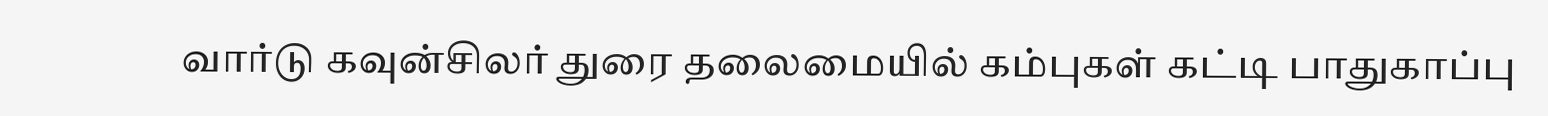வார்டு கவுன்சிலர் துரை தலைமையில் கம்புகள் கட்டி பாதுகாப்பு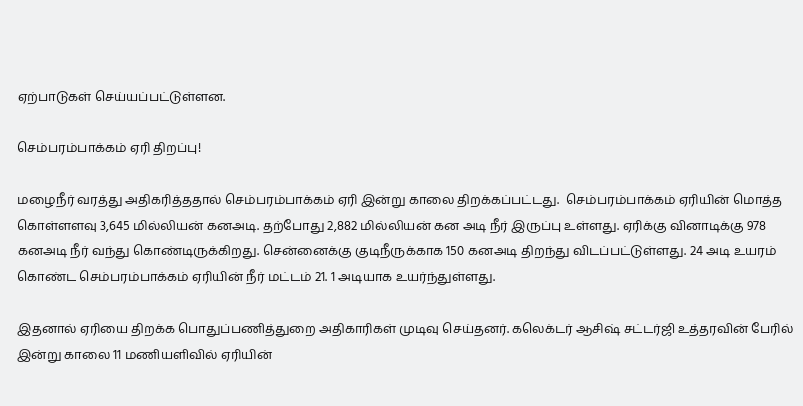ஏற்பாடுகள் செய்யப்பட்டுள்ளன.

செம்பரம்பாக்கம் ஏரி திறப்பு!

மழைநீர் வரத்து அதிகரித்ததால் செம்பரம்பாக்கம் ஏரி இன்று காலை திறக்கப்பட்டது.  செம்பரம்பாக்கம் ஏரியின் மொத்த கொள்ளளவு 3,645 மில்லியன் கனஅடி. தற்போது 2,882 மில்லியன் கன அடி நீர் இருப்பு உள்ளது. ஏரிக்கு வினாடிக்கு 978 கனஅடி நீர் வந்து கொண்டிருக்கிறது. சென்னைக்கு குடிநீருக்காக 150 கனஅடி திறந்து விடப்பட்டுள்ளது. 24 அடி உயரம் கொண்ட செம்பரம்பாக்கம் ஏரியின் நீர் மட்டம் 21. 1 அடியாக உயர்ந்துள்ளது.

இதனால் ஏரியை திறக்க பொதுப்பணித்துறை அதிகாரிகள் முடிவு செய்தனர். கலெக்டர் ஆசிஷ் சட்டர்ஜி உத்தரவின் பேரில் இன்று காலை 11 மணியளிவில் ஏரியின்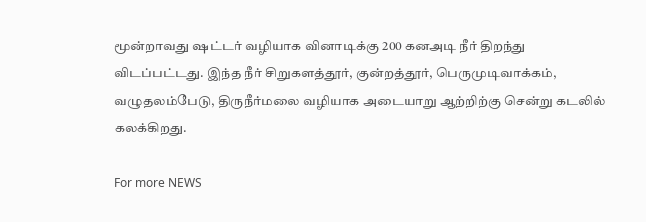மூன்றாவது ஷட்டர் வழியாக வினாடிக்கு 200 கனஅடி நீர் திறந்து விடப்பட்டது. இந்த நீர் சிறுகளத்தூர், குன்றத்தூர், பெருமுடிவாக்கம், வழுதலம்பேடு, திருநீர்மலை வழியாக அடையாறு ஆற்றிற்கு சென்று கடலில் கலக்கிறது.

For more NEWS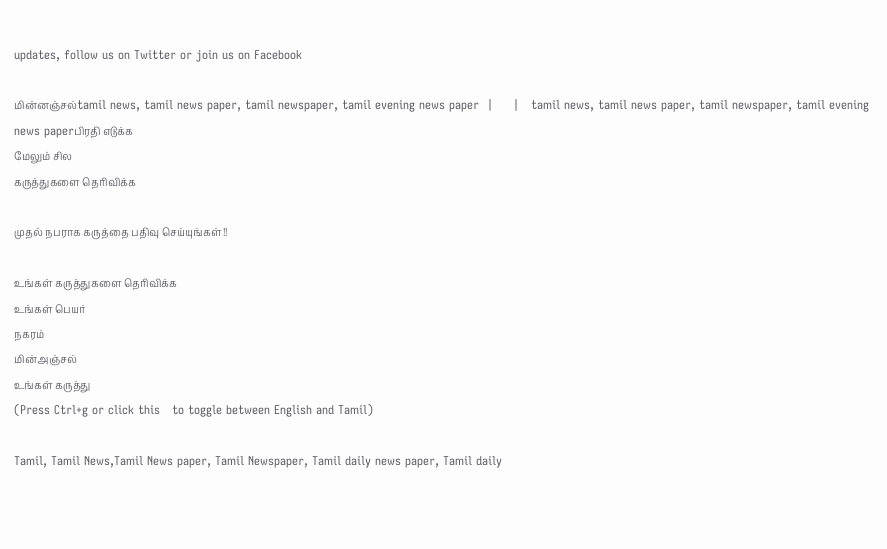updates, follow us on Twitter or join us on Facebook

மின்னஞ்சல்tamil news, tamil news paper, tamil newspaper, tamil evening news paper  |     |   tamil news, tamil news paper, tamil newspaper, tamil evening news paperபிரதி எடுக்க
மேலும் சில
கருத்துகளை தெரிவிக்க

முதல் நபராக கருத்தை பதிவு செய்யுங்கள்!!

உங்கள் கருத்துகளை தெரிவிக்க
உங்கள் பெயர்
நகரம்
மின்அஞ்சல்
உங்கள் கருத்து
(Press Ctrl+g or click this   to toggle between English and Tamil)

Tamil, Tamil News,Tamil News paper, Tamil Newspaper, Tamil daily news paper, Tamil daily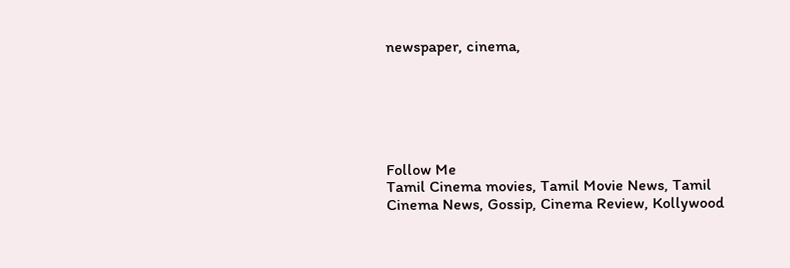newspaper, cinema,






Follow Me
Tamil Cinema movies, Tamil Movie News, Tamil Cinema News, Gossip, Cinema Review, Kollywood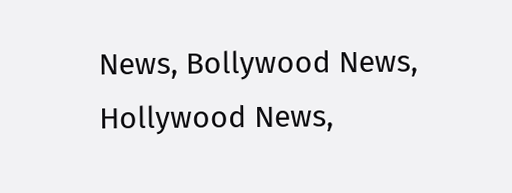News, Bollywood News, Hollywood News,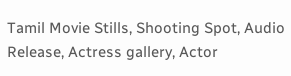Tamil Movie Stills, Shooting Spot, Audio Release, Actress gallery, Actor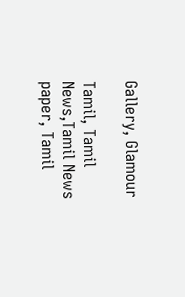Gallery, Glamour

Tamil, Tamil News,Tamil News paper, Tamil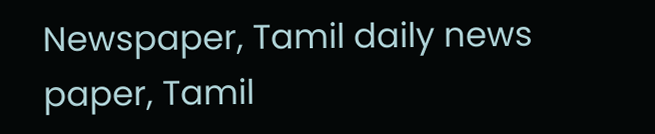Newspaper, Tamil daily news paper, Tamil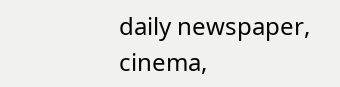daily newspaper, cinema,